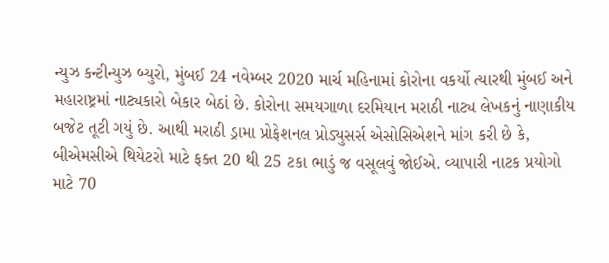ન્યુઝ કન્ટીન્યુઝ બ્યુરો, મુંબઈ 24 નવેમ્બર 2020 માર્ચ મહિનામાં કોરોના વકર્યો ત્યારથી મુંબઈ અને મહારાષ્ટ્રમાં નાટ્યકારો બેકાર બેઠાં છે. કોરોના સમયગાળા દરમિયાન મરાઠી નાટ્ય લેખકનું નાણાકીય બજેટ તૂટી ગયું છે. આથી મરાઠી ડ્રામા પ્રોફેશનલ પ્રોડ્યુસર્સ એસોસિએશને માંગ કરી છે કે, બીએમસીએ થિયેટરો માટે ફક્ત 20 થી 25 ટકા ભાડું જ વસૂલવું જોઈએ. વ્યાપારી નાટક પ્રયોગો માટે 70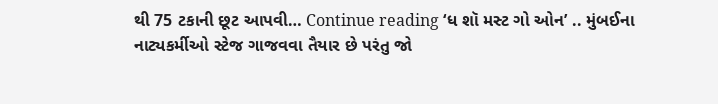થી 75 ટકાની છૂટ આપવી… Continue reading ‘ધ શૉ મસ્ટ ગો ઓન’ .. મુંબઈના નાટ્યકર્મીઓ સ્ટેજ ગાજવવા તૈયાર છે પરંતુ જો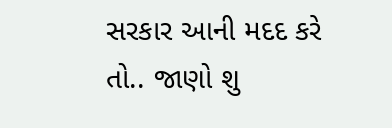સરકાર આની મદદ કરે તો.. જાણો શુ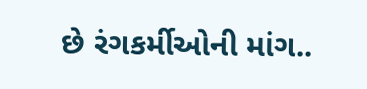છે રંગકર્મીઓની માંગ..